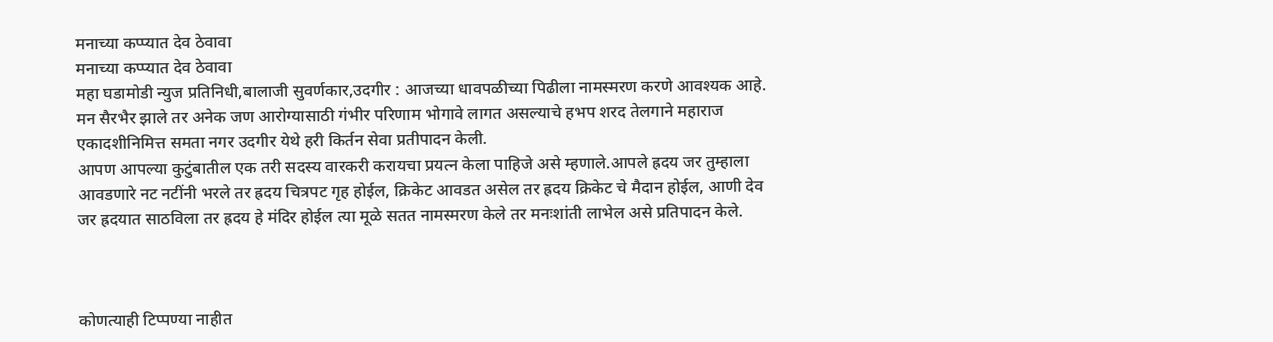मनाच्या कप्प्यात देव ठेवावा
मनाच्या कप्प्यात देव ठेवावा
महा घडामोडी न्युज प्रतिनिधी,बालाजी सुवर्णकार,उदगीर : आजच्या धावपळीच्या पिढीला नामस्मरण करणे आवश्यक आहे. मन सैरभैर झाले तर अनेक जण आरोग्यासाठी गंभीर परिणाम भोगावे लागत असल्याचे हभप शरद तेलगाने महाराज एकादशीनिमित्त समता नगर उदगीर येथे हरी किर्तन सेवा प्रतीपादन केली.
आपण आपल्या कुटुंबातील एक तरी सदस्य वारकरी करायचा प्रयत्न केला पाहिजे असे म्हणाले.आपले ह्रदय जर तुम्हाला आवडणारे नट नटींनी भरले तर ह्रदय चित्रपट गृह होईल, क्रिकेट आवडत असेल तर ह्रदय क्रिकेट चे मैदान होईल, आणी देव जर ह्रदयात साठविला तर ह्रदय हे मंदिर होईल त्या मूळे सतत नामस्मरण केले तर मनःशांती लाभेल असे प्रतिपादन केले.



कोणत्याही टिप्पण्या नाहीत